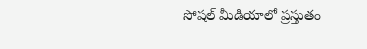సోషల్ మీడియాలో ప్రస్తుతం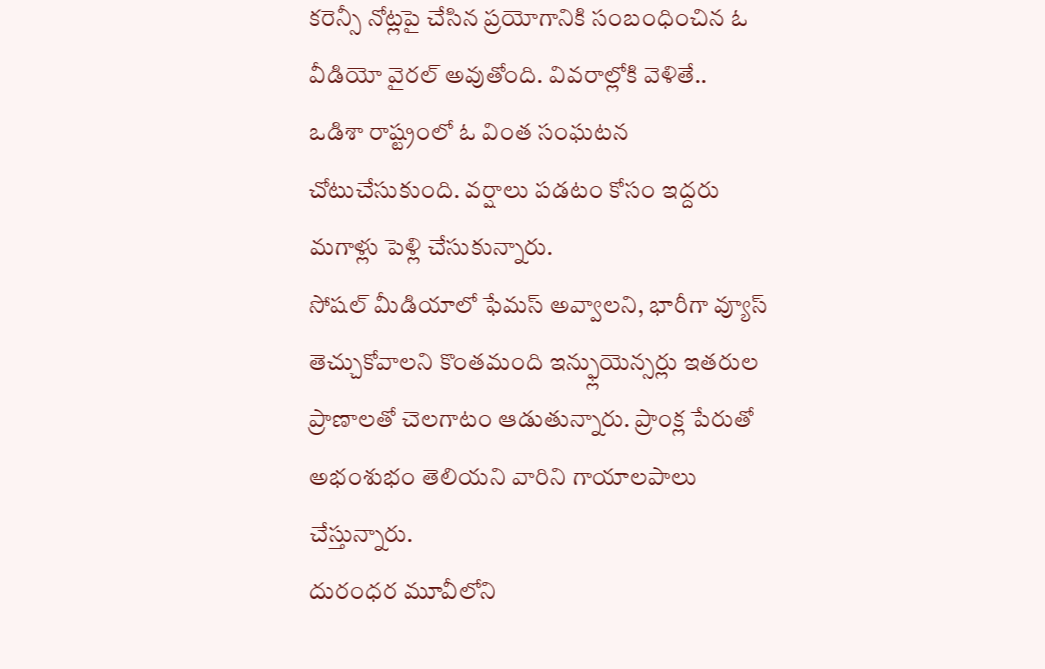కరెన్సీ నోట్లపై చేసిన ప్రయోగానికి సంబంధించిన ఓ వీడియో వైరల్ అవుతోంది. వివరాల్లోకి వెళితే..
ఒడిశా రాష్ట్రంలో ఓ వింత సంఘటన చోటుచేసుకుంది. వర్షాలు పడటం కోసం ఇద్దరు మగాళ్లు పెళ్లి చేసుకున్నారు.
సోషల్ మీడియాలో ఫేమస్ అవ్వాలని, భారీగా వ్యూస్ తెచ్చుకోవాలని కొంతమంది ఇన్ఫ్లుయెన్సర్లు ఇతరుల ప్రాణాలతో చెలగాటం ఆడుతున్నారు. ప్రాంక్ల పేరుతో అభంశుభం తెలియని వారిని గాయాలపాలు చేస్తున్నారు.
దురంధర మూవీలోని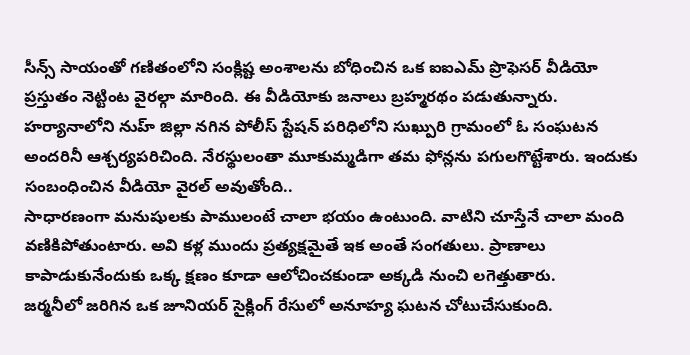సీన్స్ సాయంతో గణితంలోని సంక్లిష్ట అంశాలను బోధించిన ఒక ఐఐఎమ్ ప్రొఫెసర్ వీడియో ప్రస్తుతం నెట్టింట వైరల్గా మారింది. ఈ వీడియోకు జనాలు బ్రహ్మరథం పడుతున్నారు.
హర్యానాలోని నుహ్ జిల్లా నగిన పోలీస్ స్టేషన్ పరిధిలోని సుఖ్పురి గ్రామంలో ఓ సంఘటన అందరినీ ఆశ్చర్యపరిచింది. నేరస్థులంతా మూకుమ్మడిగా తమ ఫోన్లను పగులగొట్టేశారు. ఇందుకు సంబంధించిన వీడియో వైరల్ అవుతోంది..
సాధారణంగా మనుషులకు పాములంటే చాలా భయం ఉంటుంది. వాటిని చూస్తేనే చాలా మంది వణికిపోతుంటారు. అవి కళ్ల ముందు ప్రత్యక్షమైతే ఇక అంతే సంగతులు. ప్రాణాలు కాపాడుకునేందుకు ఒక్క క్షణం కూడా ఆలోచించకుండా అక్కడి నుంచి లగెత్తుతారు.
జర్మనీలో జరిగిన ఒక జూనియర్ సైక్లింగ్ రేసులో అనూహ్య ఘటన చోటుచేసుకుంది.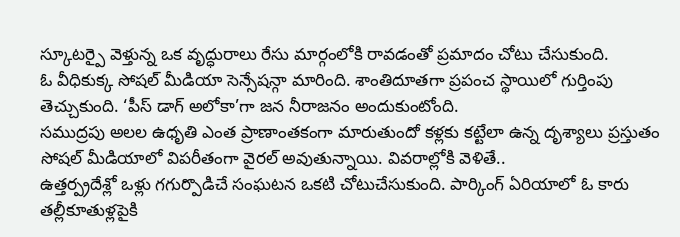స్కూటర్పై వెళ్తున్న ఒక వృద్ధురాలు రేసు మార్గంలోకి రావడంతో ప్రమాదం చోటు చేసుకుంది.
ఓ వీధికుక్క సోషల్ మీడియా సెన్సేషన్గా మారింది. శాంతిదూతగా ప్రపంచ స్థాయిలో గుర్తింపు తెచ్చుకుంది. ‘పీస్ డాగ్ అలోకా’గా జన నీరాజనం అందుకుంటోంది.
సముద్రపు అలల ఉధృతి ఎంత ప్రాణాంతకంగా మారుతుందో కళ్లకు కట్టేలా ఉన్న దృశ్యాలు ప్రస్తుతం సోషల్ మీడియాలో విపరీతంగా వైరల్ అవుతున్నాయి. వివరాల్లోకి వెళితే..
ఉత్తర్ప్రదేశ్లో ఒళ్లు గగుర్పొడిచే సంఘటన ఒకటి చోటుచేసుకుంది. పార్కింగ్ ఏరియాలో ఓ కారు తల్లీకూతుళ్లపైకి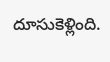దూసుకెళ్లింది.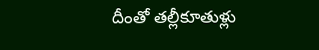దీంతో తల్లీకూతుళ్లు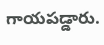గాయపడ్డారు.